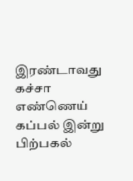இரண்டாவது கச்சா எண்ணெய் கப்பல் இன்று பிற்பகல்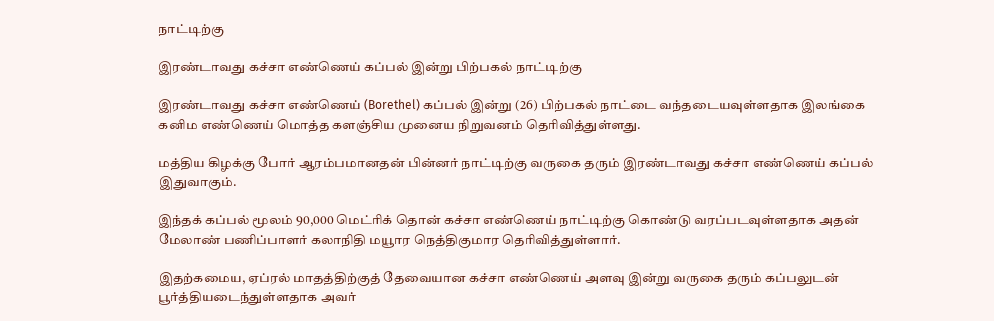நாட்டிற்கு

இரண்டாவது கச்சா எண்ணெய் கப்பல் இன்று பிற்பகல் நாட்டிற்கு

இரண்டாவது கச்சா எண்ணெய் (Borethel) கப்பல் இன்று (26) பிற்பகல் நாட்டை வந்தடையவுள்ளதாக இலங்கை கனிம எண்ணெய் மொத்த களஞ்சிய முனைய நிறுவனம் தெரிவித்துள்ளது.

மத்திய கிழக்கு போர் ஆரம்பமானதன் பின்னர் நாட்டிற்கு வருகை தரும் இரண்டாவது கச்சா எண்ணெய் கப்பல் இதுவாகும்.

இந்தக் கப்பல் மூலம் 90,000 மெட்ரிக் தொன் கச்சா எண்ணெய் நாட்டிற்கு கொண்டு வரப்படவுள்ளதாக அதன் மேலாண் பணிப்பாளர் கலாநிதி மயூார நெத்திகுமார தெரிவித்துள்ளார்.

இதற்கமைய, ஏப்ரல் மாதத்திற்குத் தேவையான கச்சா எண்ணெய் அளவு இன்று வருகை தரும் கப்பலுடன் பூர்த்தியடைந்துள்ளதாக அவர்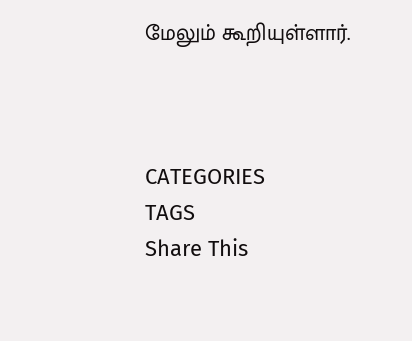மேலும் கூறியுள்ளார்.



CATEGORIES
TAGS
Share This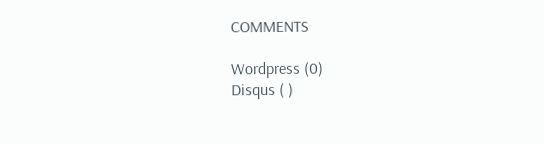COMMENTS

Wordpress (0)
Disqus ( )